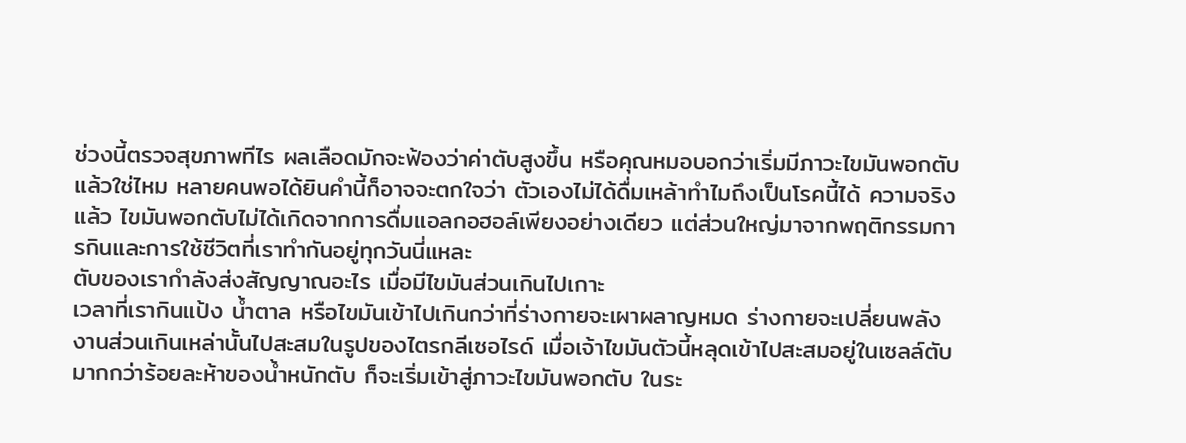ช่วงนี้ตรวจสุขภาพทีไร ผลเลือดมักจะฟ้องว่าค่าตับสูงขึ้น หรือคุณหมอบอกว่าเริ่มมีภาวะไขมันพอกตับแล้วใช่ไหม หลายคนพอได้ยินคำนี้ก็อาจจะตกใจว่า ตัวเองไม่ได้ดื่มเหล้าทำไมถึงเป็นโรคนี้ได้ ความจริงแล้ว ไขมันพอกตับไม่ได้เกิดจากการดื่มแอลกอฮอล์เพียงอย่างเดียว แต่ส่วนใหญ่มาจากพฤติกรรมการกินและการใช้ชีวิตที่เราทำกันอยู่ทุกวันนี่แหละ
ตับของเรากำลังส่งสัญญาณอะไร เมื่อมีไขมันส่วนเกินไปเกาะ
เวลาที่เรากินแป้ง น้ำตาล หรือไขมันเข้าไปเกินกว่าที่ร่างกายจะเผาผลาญหมด ร่างกายจะเปลี่ยนพลังงานส่วนเกินเหล่านั้นไปสะสมในรูปของไตรกลีเซอไรด์ เมื่อเจ้าไขมันตัวนี้หลุดเข้าไปสะสมอยู่ในเซลล์ตับมากกว่าร้อยละห้าของน้ำหนักตับ ก็จะเริ่มเข้าสู่ภาวะไขมันพอกตับ ในระ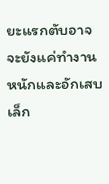ยะแรกตับอาจจะยังแค่ทำงานหนักและอักเสบเล็ก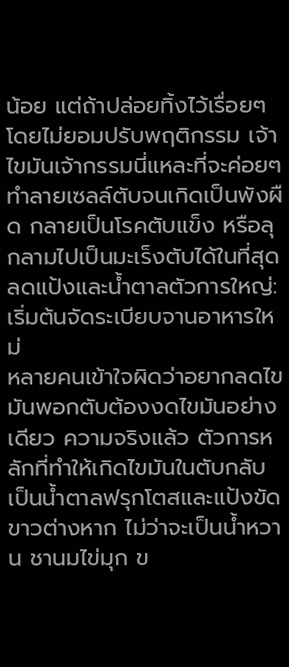น้อย แต่ถ้าปล่อยทิ้งไว้เรื่อยๆ โดยไม่ยอมปรับพฤติกรรม เจ้าไขมันเจ้ากรรมนี่แหละที่จะค่อยๆ ทำลายเซลล์ตับจนเกิดเป็นพังผืด กลายเป็นโรคตับแข็ง หรือลุกลามไปเป็นมะเร็งตับได้ในที่สุด
ลดแป้งและน้ำตาลตัวการใหญ่: เริ่มต้นจัดระเบียบจานอาหารใหม่
หลายคนเข้าใจผิดว่าอยากลดไขมันพอกตับต้องงดไขมันอย่างเดียว ความจริงแล้ว ตัวการหลักที่ทำให้เกิดไขมันในตับกลับเป็นน้ำตาลฟรุกโตสและแป้งขัดขาวต่างหาก ไม่ว่าจะเป็นน้ำหวาน ชานมไข่มุก ข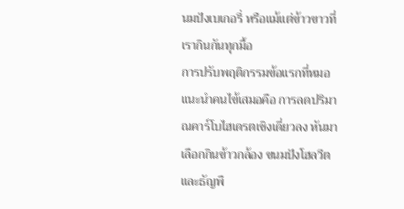นมปังเบเกอรี่ หรือแม้แต่ข้าวขาวที่เรากินกันทุกมื้อ
การปรับพฤติกรรมข้อแรกที่หมอแนะนำคนไข้เสมอคือ การลดปริมาณคาร์โบไฮเดรตเชิงเดี่ยวลง หันมาเลือกกินข้าวกล้อง ขนมปังโฮลวีต และธัญพื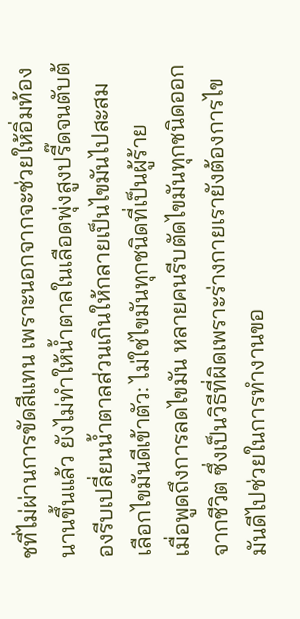ชที่ไม่ผ่านการขัดสีแทน เพราะนอกจากจะช่วยให้อิ่มท้องนานขึ้นแล้ว ยังไม่ทำให้น้ำตาลในเลือดพุ่งสูงปรี๊ดจนตับต้องรีบเปลี่ยนน้ำตาลส่วนเกินให้กลายเป็นไขมันไปสะสม
เลือกไขมันดีเข้าตัว: ไม่ใช่ไขมันทุกชนิดที่เป็นผู้ร้าย
เมื่อพูดถึงการลดไขมัน หลายคนรีบตัดไขมันทุกชนิดออกจากชีวิต ซึ่งเป็นวิธีที่ผิดเพราะร่างกายเรายังต้องการไขมันดีไปช่วยในการทำงานขอ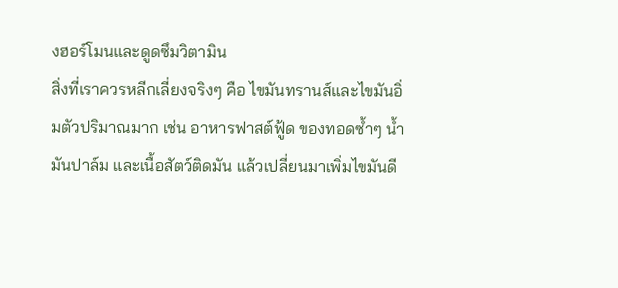งฮอร์โมนและดูดซึมวิตามิน
สิ่งที่เราควรหลีกเลี่ยงจริงๆ คือ ไขมันทรานส์และไขมันอิ่มตัวปริมาณมาก เช่น อาหารฟาสต์ฟู้ด ของทอดซ้ำๆ น้ำมันปาล์ม และเนื้อสัตว์ติดมัน แล้วเปลี่ยนมาเพิ่มไขมันดี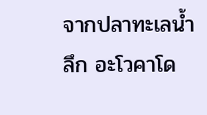จากปลาทะเลน้ำลึก อะโวคาโด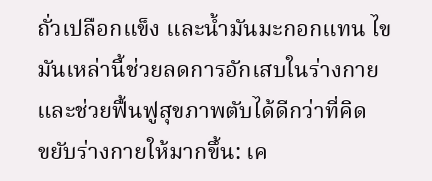ถั่วเปลือกแข็ง และน้ำมันมะกอกแทน ไขมันเหล่านี้ช่วยลดการอักเสบในร่างกายและช่วยฟื้นฟูสุขภาพตับได้ดีกว่าที่คิด
ขยับร่างกายให้มากขึ้น: เค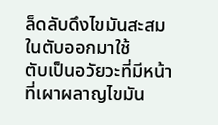ล็ดลับดึงไขมันสะสมในตับออกมาใช้
ตับเป็นอวัยวะที่มีหน้าที่เผาผลาญไขมัน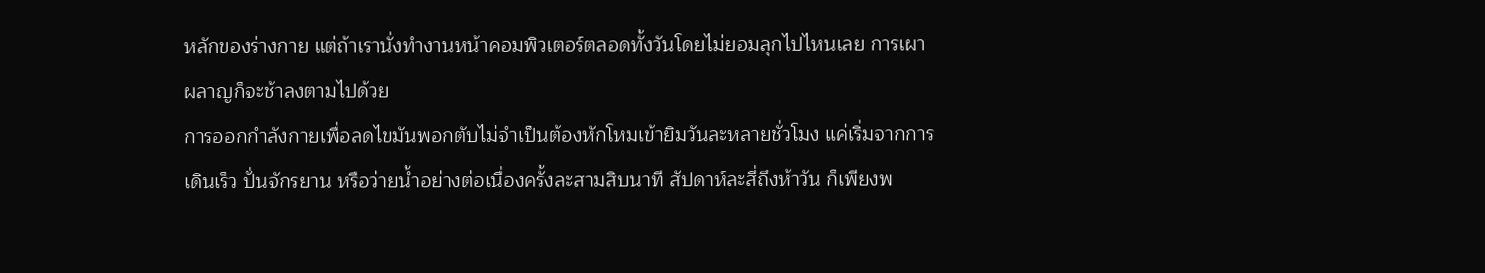หลักของร่างกาย แต่ถ้าเรานั่งทำงานหน้าคอมพิวเตอร์ตลอดทั้งวันโดยไม่ยอมลุกไปไหนเลย การเผาผลาญก็จะช้าลงตามไปด้วย
การออกกำลังกายเพื่อลดไขมันพอกตับไม่จำเป็นต้องหักโหมเข้ายิมวันละหลายชั่วโมง แค่เริ่มจากการเดินเร็ว ปั่นจักรยาน หรือว่ายน้ำอย่างต่อเนื่องครั้งละสามสิบนาที สัปดาห์ละสี่ถึงห้าวัน ก็เพียงพ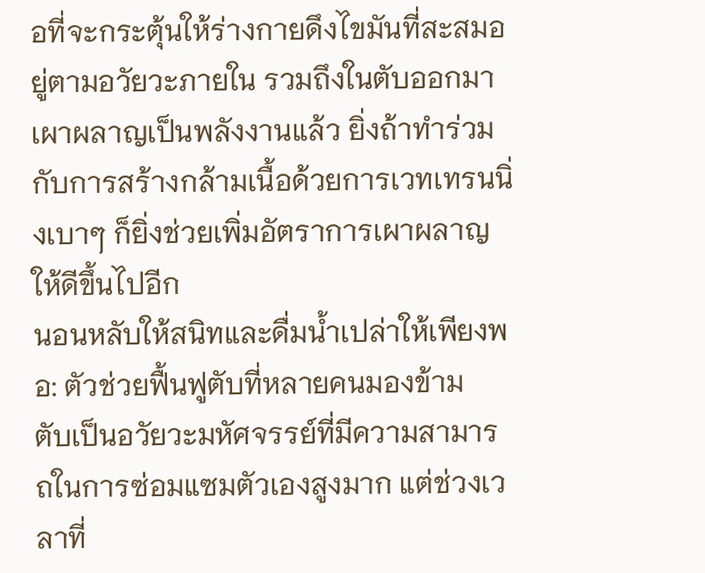อที่จะกระตุ้นให้ร่างกายดึงไขมันที่สะสมอยู่ตามอวัยวะภายใน รวมถึงในตับออกมาเผาผลาญเป็นพลังงานแล้ว ยิ่งถ้าทำร่วมกับการสร้างกล้ามเนื้อด้วยการเวทเทรนนิ่งเบาๆ ก็ยิ่งช่วยเพิ่มอัตราการเผาผลาญให้ดีขึ้นไปอีก
นอนหลับให้สนิทและดื่มน้ำเปล่าให้เพียงพอ: ตัวช่วยฟื้นฟูตับที่หลายคนมองข้าม
ตับเป็นอวัยวะมหัศจรรย์ที่มีความสามารถในการซ่อมแซมตัวเองสูงมาก แต่ช่วงเวลาที่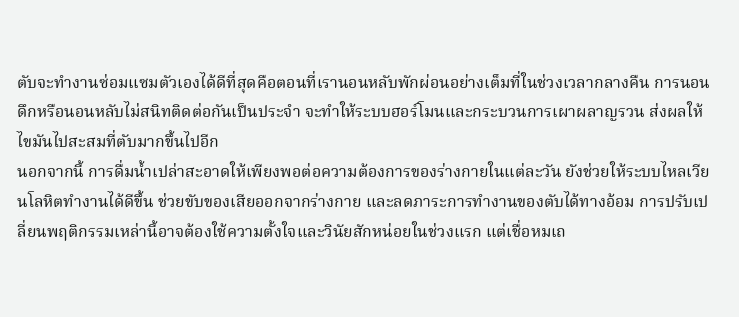ตับจะทำงานซ่อมแซมตัวเองได้ดีที่สุดคือตอนที่เรานอนหลับพักผ่อนอย่างเต็มที่ในช่วงเวลากลางคืน การนอนดึกหรือนอนหลับไม่สนิทติดต่อกันเป็นประจำ จะทำให้ระบบฮอร์โมนและกระบวนการเผาผลาญรวน ส่งผลให้ไขมันไปสะสมที่ตับมากขึ้นไปอีก
นอกจากนี้ การดื่มน้ำเปล่าสะอาดให้เพียงพอต่อความต้องการของร่างกายในแต่ละวัน ยังช่วยให้ระบบไหลเวียนโลหิตทำงานได้ดีขึ้น ช่วยขับของเสียออกจากร่างกาย และลดภาระการทำงานของตับได้ทางอ้อม การปรับเปลี่ยนพฤติกรรมเหล่านี้อาจต้องใช้ความตั้งใจและวินัยสักหน่อยในช่วงแรก แต่เชื่อหมเถ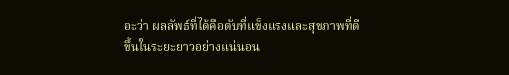อะว่า ผลลัพธ์ที่ได้คือตับที่แข็งแรงและสุขภาพที่ดีขึ้นในระยะยาวอย่างแน่นอน